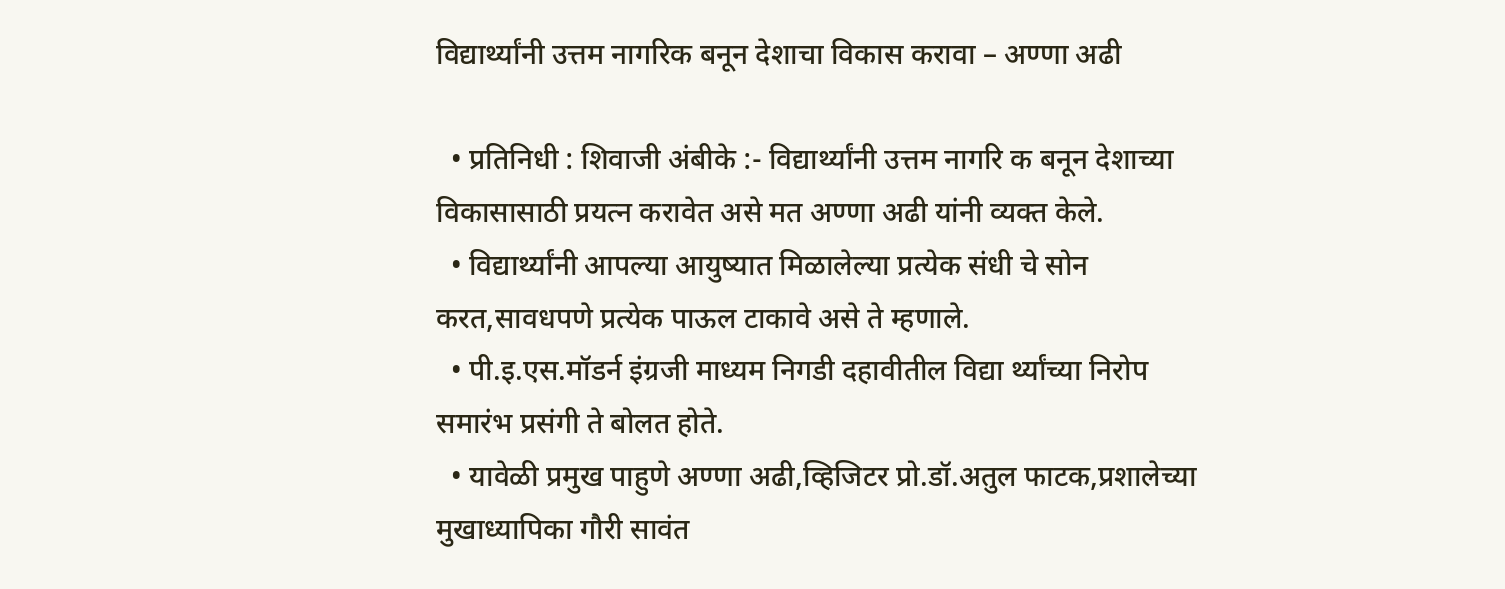विद्यार्थ्यांनी उत्तम नागरिक बनून देशाचा विकास करावा – अण्णा अढी

  • प्रतिनिधी : शिवाजी अंबीके :- विद्यार्थ्यांनी उत्तम नागरि क बनून देशाच्या विकासासाठी प्रयत्न करावेत असे मत अण्णा अढी यांनी व्यक्त केले.
  • विद्यार्थ्यांनी आपल्या आयुष्यात मिळालेल्या प्रत्येक संधी चे सोन करत,सावधपणे प्रत्येक पाऊल टाकावे असे ते म्हणाले.
  • पी.इ.एस.मॉडर्न इंग्रजी माध्यम निगडी दहावीतील विद्या र्थ्यांच्या निरोप समारंभ प्रसंगी ते बोलत होते.
  • यावेळी प्रमुख पाहुणे अण्णा अढी,व्हिजिटर प्रो.डॉ.अतुल फाटक,प्रशालेच्या मुखाध्यापिका गौरी सावंत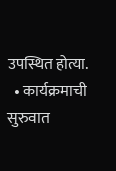उपस्थित होत्या.
  • कार्यक्रमाची सुरुवात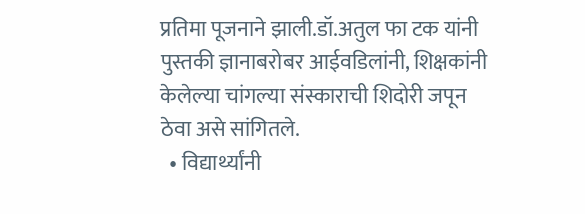प्रतिमा पूजनाने झाली.डॉ.अतुल फा टक यांनी पुस्तकी ज्ञानाबरोबर आईवडिलांनी, शिक्षकांनी केलेल्या चांगल्या संस्काराची शिदोरी जपून ठेवा असे सांगितले.
  • विद्यार्थ्यांनी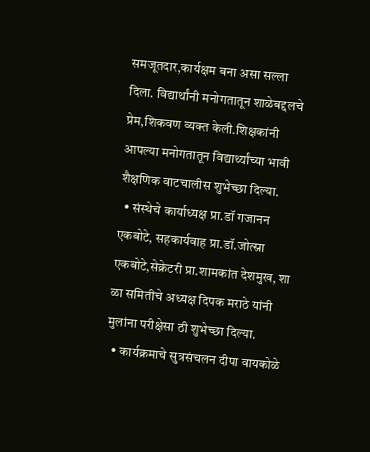समजूतदार,कार्यक्षम बना असा सल्ला दिला. विद्यार्थांनी मनोगतातून शाळेबद्दलचे प्रेम,शिकवण व्यक्त केली.शिक्षकांनी आपल्या मनोगतातून विद्यार्थ्यांच्या भावी शैक्षणिक वाटचालीस शुभेच्छा दिल्या.
  • संस्थेचे कार्याध्यक्ष प्रा.डॉ गजानन एकबोटे, सहकार्यवाह प्रा.डॉ.जोत्स्ना एकबोटे,सेक्रेटरी प्रा.शामकांत देशमुख, शा ळा समितीचे अध्यक्ष दिपक मराठे यांनी मुलांना परीक्षेसा ठी शुभेच्छा दिल्या.
  • कार्यक्रमाचे सुत्रसंचलन दीपा वायकोळे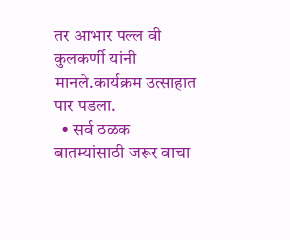तर आभार पल्ल वी कुलकर्णी यांनी मानले.कार्यक्रम उत्साहात पार पडला.
  • सर्व ठळक बातम्यांसाठी जरूर वाचा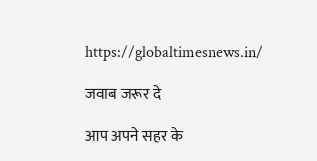https://globaltimesnews.in/

जवाब जरूर दे

आप अपने सहर के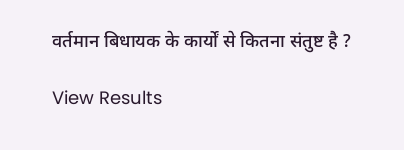वर्तमान बिधायक के कार्यों से कितना संतुष्ट है ?

View Results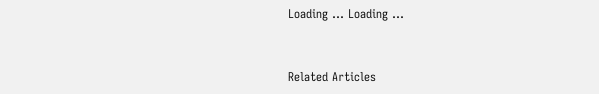Loading ... Loading ...


Related Articles